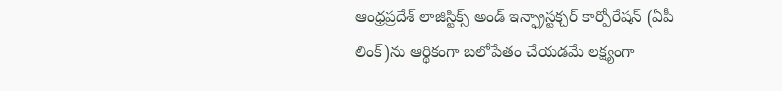ఆంధ్రప్రదేశ్ లాజిస్టిక్స్ అండ్ ఇన్ఫ్రాస్టక్చర్ కార్పోరేషన్ (ఏపీ లింక్)ను ఆర్థికంగా బలోపేతం చేయడమే లక్ష్యంగా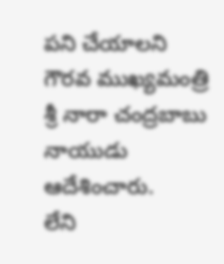పని చేయాలని గౌరవ ముఖ్యమంత్రి శ్రీ నారా చంద్రబాబు నాయుడు ఆదేశించారు.
లేని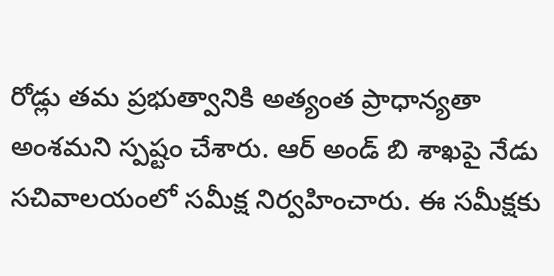రోడ్లు తమ ప్రభుత్వానికి అత్యంత ప్రాధాన్యతా అంశమని స్పష్టం చేశారు. ఆర్ అండ్ బి శాఖపై నేడు సచివాలయంలో సమీక్ష నిర్వహించారు. ఈ సమీక్షకు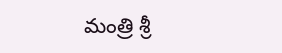మంత్రి శ్రీ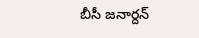బీసీ జనార్దన్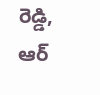రెడ్డి, ఆర్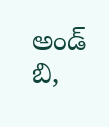అండ్ బి,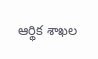ఆర్థిక శాఖల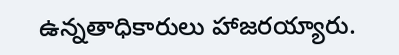ఉన్నతాధికారులు హాజరయ్యారు.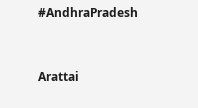#AndhraPradesh


Arattai